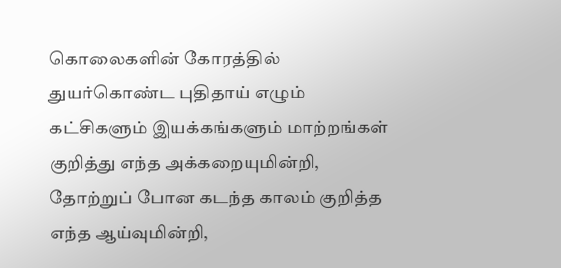கொலைகளின் கோரத்தில் துயர்கொண்ட புதிதாய் எழும் கட்சிகளும் இயக்கங்களும் மாற்றங்கள் குறித்து எந்த அக்கறையுமின்றி, தோற்றுப் போன கடந்த காலம் குறித்த எந்த ஆய்வுமின்றி,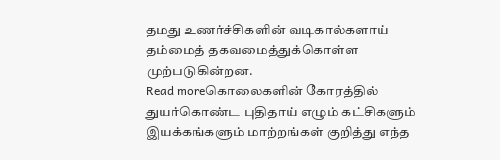தமது உணர்ச்சிகளின் வடிகால்களாய் தம்மைத் தகவமைத்துக்கொள்ள முற்படுகின்றன.
Read moreகொலைகளின் கோரத்தில் துயர்கொண்ட புதிதாய் எழும் கட்சிகளும் இயக்கங்களும் மாற்றங்கள் குறித்து எந்த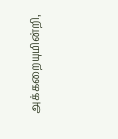அக்கறையுமின்றி,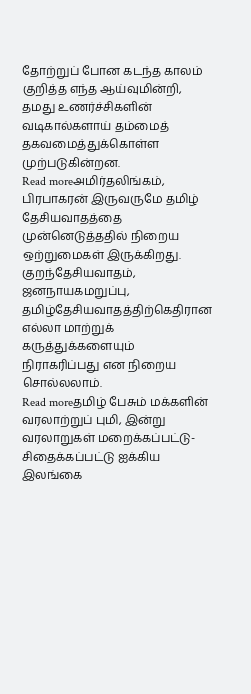தோற்றுப் போன கடந்த காலம் குறித்த எந்த ஆய்வுமின்றி, தமது உணர்ச்சிகளின் வடிகால்களாய் தம்மைத் தகவமைத்துக்கொள்ள முற்படுகின்றன.
Read moreஅமிர்தலிங்கம், பிரபாகரன் இருவருமே தமிழ் தேசியவாதத்தை முன்னெடுத்ததில் நிறைய ஒற்றுமைகள் இருக்கிறது. குறந்தேசியவாதம், ஜனநாயகமறுப்பு, தமிழ்தேசியவாதத்திற்கெதிரான எல்லா மாற்றுக் கருத்துக்களையும் நிராகரிப்பது என நிறைய சொல்லலாம்.
Read moreதமிழ் பேசும் மக்களின் வரலாற்றுப் புமி, இன்று வரலாறுகள் மறைக்கப்பட்டு- சிதைக்கப்பட்டு ஐக்கிய இலங்கை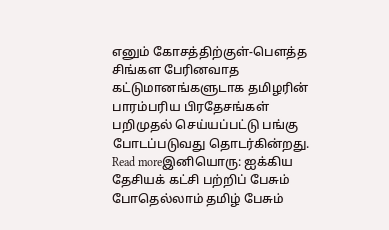எனும் கோசத்திற்குள்-பௌத்த சிங்கள பேரினவாத கட்டுமானங்களுடாக தமிழரின் பாரம்பரிய பிரதேசங்கள் பறிமுதல் செய்யப்பட்டு பங்கு போடப்படுவது தொடர்கின்றது.
Read moreஇனியொரு: ஐக்கிய தேசியக் கட்சி பற்றிப் பேசும் போதெல்லாம் தமிழ் பேசும்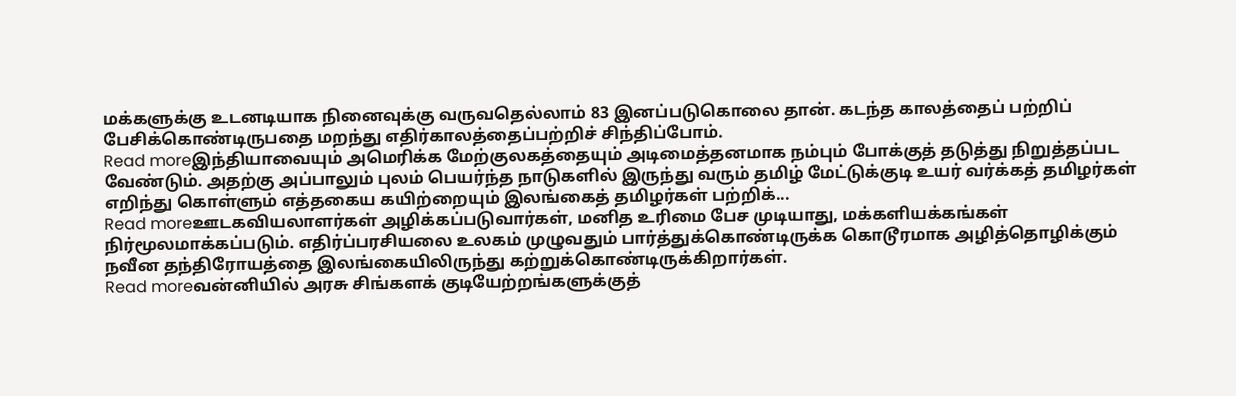மக்களுக்கு உடனடியாக நினைவுக்கு வருவதெல்லாம் 83 இனப்படுகொலை தான். கடந்த காலத்தைப் பற்றிப் பேசிக்கொண்டிருபதை மறந்து எதிர்காலத்தைப்பற்றிச் சிந்திப்போம்.
Read moreஇந்தியாவையும் அமெரிக்க மேற்குலகத்தையும் அடிமைத்தனமாக நம்பும் போக்குத் தடுத்து நிறுத்தப்பட வேண்டும். அதற்கு அப்பாலும் புலம் பெயர்ந்த நாடுகளில் இருந்து வரும் தமிழ் மேட்டுக்குடி உயர் வர்க்கத் தமிழர்கள் எறிந்து கொள்ளும் எத்தகைய கயிற்றையும் இலங்கைத் தமிழர்கள் பற்றிக்...
Read moreஊடகவியலாளர்கள் அழிக்கப்படுவார்கள், மனித உரிமை பேச முடியாது, மக்களியக்கங்கள் நிர்மூலமாக்கப்படும். எதிர்ப்பரசியலை உலகம் முழுவதும் பார்த்துக்கொண்டிருக்க கொடூரமாக அழித்தொழிக்கும் நவீன தந்திரோயத்தை இலங்கையிலிருந்து கற்றுக்கொண்டிருக்கிறார்கள்.
Read moreவன்னியில் அரசு சிங்களக் குடியேற்றங்களுக்குத்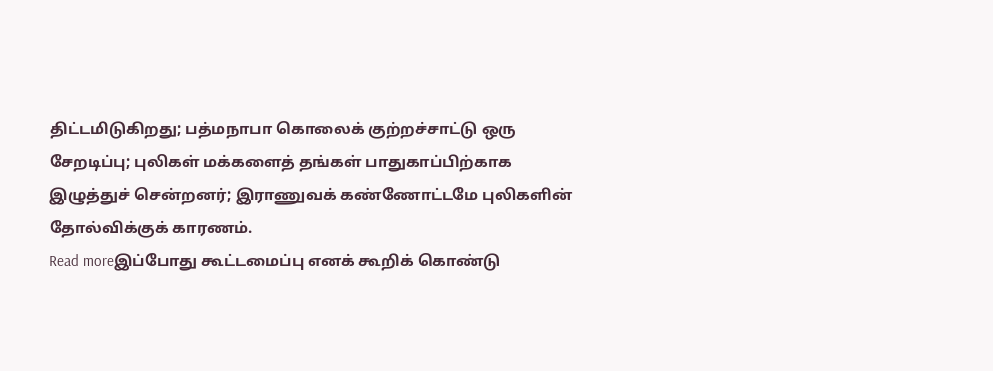திட்டமிடுகிறது; பத்மநாபா கொலைக் குற்றச்சாட்டு ஒரு சேறடிப்பு; புலிகள் மக்களைத் தங்கள் பாதுகாப்பிற்காக இழுத்துச் சென்றனர்; இராணுவக் கண்ணோட்டமே புலிகளின் தோல்விக்குக் காரணம்.
Read moreஇப்போது கூட்டமைப்பு எனக் கூறிக் கொண்டு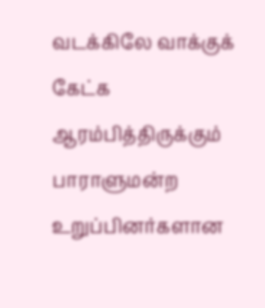வடக்கிலே வாக்குக் கேட்க ஆரம்பித்திருக்கும் பாராளுமன்ற உறுப்பினர்களான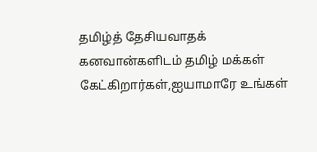தமிழ்த் தேசியவாதக் கனவான்களிடம் தமிழ் மக்கள் கேட்கிறார்கள்,ஐயாமாரே உங்கள்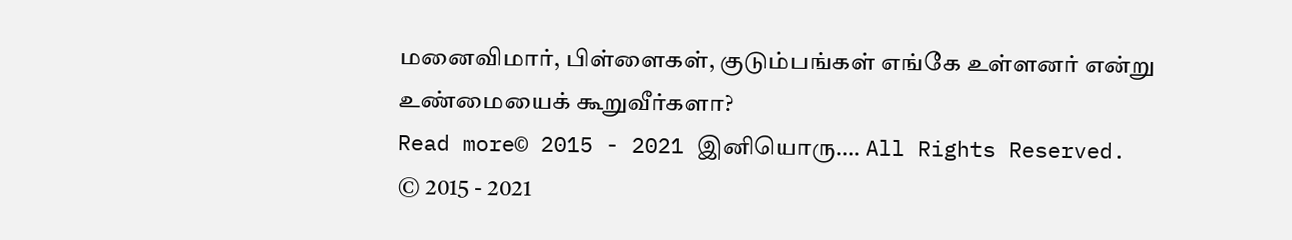மனைவிமார், பிள்ளைகள், குடும்பங்கள் எங்கே உள்ளனர் என்று உண்மையைக் கூறுவீர்களா?
Read more© 2015 - 2021 இனியொரு…. All Rights Reserved.
© 2015 - 2021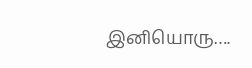இனியொரு….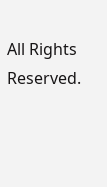All Rights Reserved.